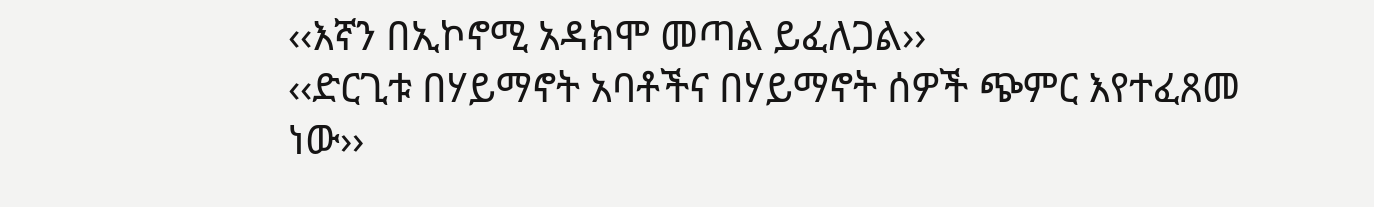‹‹እኛን በኢኮኖሚ አዳክሞ መጣል ይፈለጋል››
‹‹ድርጊቱ በሃይማኖት አባቶችና በሃይማኖት ሰዎች ጭምር እየተፈጸመ ነው››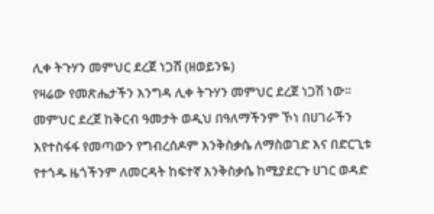ሊቀ ትጉሃን መምህር ደረጀ ነጋሽ (ዘወይንዬ)
የዛሬው የመጽሔታችን እንግዳ ሊቀ ትጉሃን መምህር ደረጀ ነጋሽ ነው፡፡ መምህር ደረጀ ከቅርብ ዓመታት ወዲህ በዓለማችንም ኾነ በሀገራችን እየተስፋፋ የመጣውን የግብረሰዶም እንቅስቃሴ ለማስወገድ እና በድርጊቱ የተጎዱ ዜጎችንም ለመርዳት ከፍተኛ እንቅስቃሴ ከሚያደርጉ ሀገር ወዳድ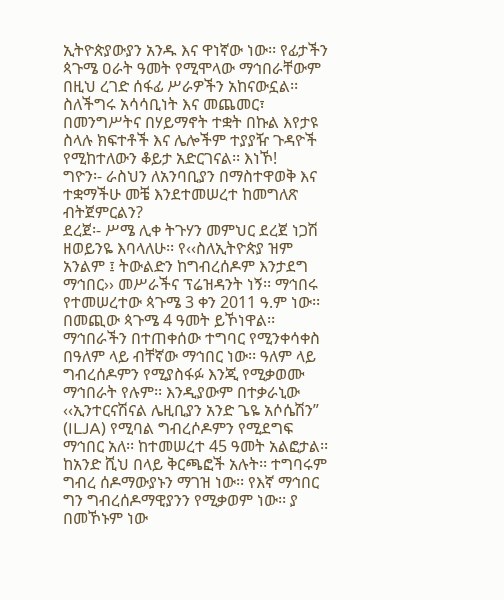ኢትዮጵያውያን አንዱ እና ዋነኛው ነው፡፡ የፊታችን ጳጉሜ ዐራት ዓመት የሚሞላው ማኅበራቸውም በዚህ ረገድ ሰፋፊ ሥራዎችን አከናውኗል፡፡ ስለችግሩ አሳሳቢነት እና መጨመር፣ በመንግሥትና በሃይማኖት ተቋት በኩል እየታዩ ስላሉ ክፍተቶች እና ሌሎችም ተያያዥ ጉዳዮች የሚከተለውን ቆይታ አድርገናል፡፡ እነኾ!
ግዮን፡- ራስህን ለአንባቢያን በማስተዋወቅ እና ተቋማችሁ መቼ እንደተመሠረተ ከመግለጽ ብትጀምርልን?
ደረጀ፡- ሥሜ ሊቀ ትጉሃን መምህር ደረጀ ነጋሽ ዘወይንዬ እባላለሁ፡፡ የ‹‹ስለኢትዮጵያ ዝም አንልም ፤ ትውልድን ከግብረሰዶም እንታደግ ማኅበር›› መሥራችና ፕሬዝዳንት ነኝ፡፡ ማኅበሩ የተመሠረተው ጳጉሜ 3 ቀን 2011 ዓ.ም ነው፡፡ በመጪው ጳጉሜ 4 ዓመት ይኾነዋል፡፡ ማኅበራችን በተጠቀሰው ተግባር የሚንቀሳቀስ በዓለም ላይ ብቸኛው ማኅበር ነው፡፡ ዓለም ላይ ግብረሰዶምን የሚያስፋፉ እንጂ የሚቃወሙ ማኅበራት የሉም፡፡ እንዲያውም በተቃራኒው ‹‹ኢንተርናሽናል ሌዚቢያን አንድ ጌዬ አሶሴሽን” (ILJA) የሚባል ግብረሶዶምን የሚደግፍ ማኅበር አለ፡፡ ከተመሠረተ 45 ዓመት አልፎታል፡፡ ከአንድ ሺህ በላይ ቅርጫፎች አሉት፡፡ ተግባሩም ግብረ ሰዶማውያኑን ማገዝ ነው፡፡ የእኛ ማኅበር ግን ግብረሰዶማዊያንን የሚቃወም ነው፡፡ ያ በመኾኑም ነው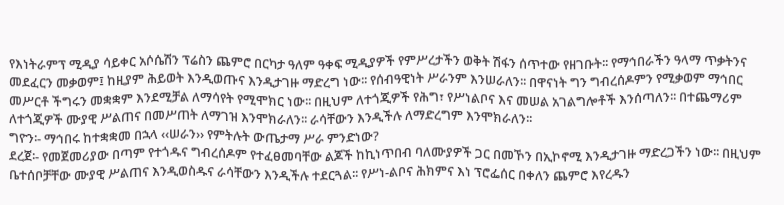የእነትራምፕ ሚዲያ ሳይቀር አሶሴሽን ፕሬስን ጨምሮ በርካታ ዓለም ዓቀፍ ሚዲያዎች የምሥረታችን ወቅት ሽፋን ሰጥተው የዘገቡት፡፡ የማኅበራችን ዓላማ ጥቃትንና መደፈርን መቃወም፤ ከዚያም ሕይወት እንዲወጡና እንዲታገዙ ማድረግ ነው፡፡ የሰብዓዊነት ሥራንም እንሠራለን፡፡ በዋናነት ግን ግብረሰዶምን የሚቃወም ማኅበር መሥርቶ ችግሩን መቋቋም እንደሚቻል ለማሳየት የሚሞክር ነው፡፡ በዚህም ለተጎጂዎች የሕግ፣ የሥነልቦና እና መሠል አገልግሎቶች እንሰጣለን፡፡ በተጨማሪም ለተጎጂዎች ሙያዊ ሥልጠና በመሥጠት ለማገዝ እንሞክራለን፡፡ ራሳቸውን እንዲችሉ ለማድረግም እንሞክራለን፡፡
ግዮን፡- ማኅበሩ ከተቋቋመ በኋላ ‹‹ሠራን›› የምትሉት ውጤታማ ሥራ ምንድነው?
ደረጀ፡- የመጀመሪያው በጣም የተጎዱና ግብረሰዶም የተፈፀመባቸው ልጆች ከኪነጥበብ ባለሙያዎች ጋር በመኾን በኢኮኖሚ እንዲታገዙ ማድረጋችን ነው፡፡ በዚህም ቤተሰቦቻቸው ሙያዊ ሥልጠና እንዲወስዱና ራሳቸውን እንዲችሉ ተደርጓል፡፡ የሥነ-ልቦና ሕክምና እነ ፕሮፌሰር በቀለን ጨምሮ እየረዱን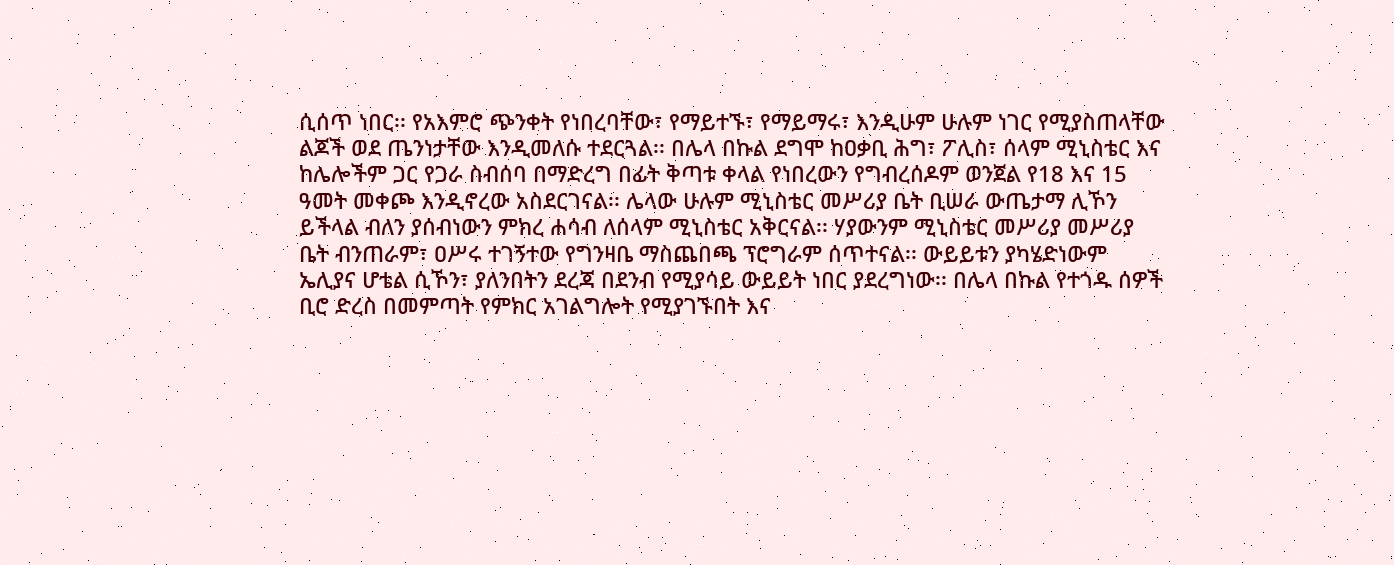ሲሰጥ ነበር፡፡ የአእምሮ ጭንቀት የነበረባቸው፣ የማይተኙ፣ የማይማሩ፣ እንዲሁም ሁሉም ነገር የሚያስጠላቸው ልጆች ወደ ጤንነታቸው እንዲመለሱ ተደርጓል፡፡ በሌላ በኩል ደግሞ ከዐቃቢ ሕግ፣ ፖሊስ፣ ሰላም ሚኒስቴር እና ከሌሎችም ጋር የጋራ ስብሰባ በማድረግ በፊት ቅጣቱ ቀላል የነበረውን የግብረሰዶም ወንጀል የ18 እና 15 ዓመት መቀጮ እንዲኖረው አስደርገናል፡፡ ሌላው ሁሉም ሚኒስቴር መሥሪያ ቤት ቢሠራ ውጤታማ ሊኾን ይችላል ብለን ያሰብነውን ምክረ ሐሳብ ለሰላም ሚኒስቴር አቅርናል፡፡ ሃያውንም ሚኒስቴር መሥሪያ መሥሪያ ቤት ብንጠራም፣ ዐሥሩ ተገኝተው የግንዛቤ ማስጨበጫ ፕሮግራም ሰጥተናል፡፡ ውይይቱን ያካሄድነውም ኤሊያና ሆቴል ሲኾን፣ ያለንበትን ደረጃ በደንብ የሚያሳይ ውይይት ነበር ያደረግነው፡፡ በሌላ በኩል የተጎዱ ሰዎች ቢሮ ድረስ በመምጣት የምክር አገልግሎት የሚያገኙበት እና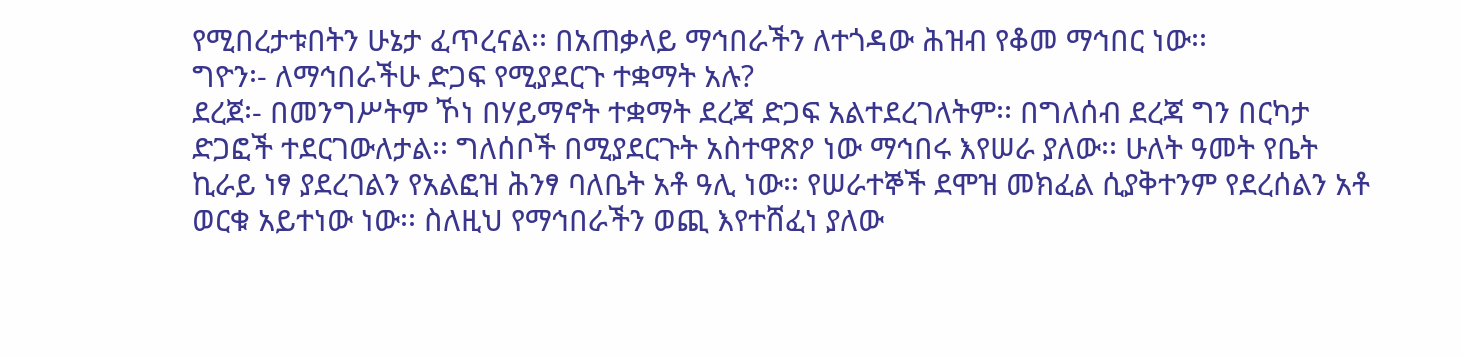የሚበረታቱበትን ሁኔታ ፈጥረናል፡፡ በአጠቃላይ ማኅበራችን ለተጎዳው ሕዝብ የቆመ ማኅበር ነው፡፡
ግዮን፡- ለማኅበራችሁ ድጋፍ የሚያደርጉ ተቋማት አሉ?
ደረጀ፡- በመንግሥትም ኾነ በሃይማኖት ተቋማት ደረጃ ድጋፍ አልተደረገለትም፡፡ በግለሰብ ደረጃ ግን በርካታ ድጋፎች ተደርገውለታል፡፡ ግለሰቦች በሚያደርጉት አስተዋጽዖ ነው ማኅበሩ እየሠራ ያለው፡፡ ሁለት ዓመት የቤት ኪራይ ነፃ ያደረገልን የአልፎዝ ሕንፃ ባለቤት አቶ ዓሊ ነው፡፡ የሠራተኞች ደሞዝ መክፈል ሲያቅተንም የደረሰልን አቶ ወርቁ አይተነው ነው፡፡ ስለዚህ የማኅበራችን ወጪ እየተሸፈነ ያለው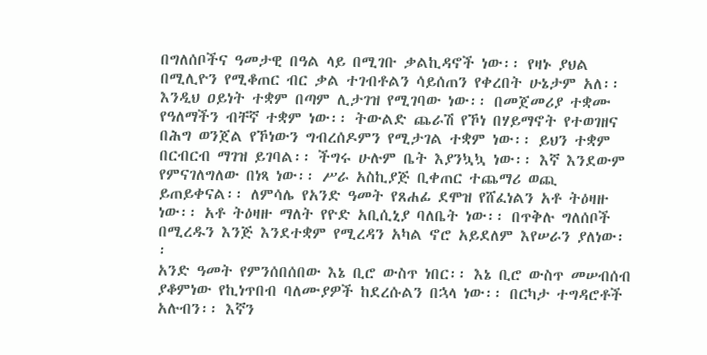በግለሰቦችና ዓመታዊ በዓል ላይ በሚገቡ ቃልኪዳኖች ነው፡፡ የዛኑ ያህል በሚሊዮን የሚቆጠር ብር ቃል ተገብቶልን ሳይሰጠን የቀረበት ሁኔታም አለ፡፡ እንዲህ ዐይነት ተቋም በጣም ሊታገዝ የሚገባው ነው፡፡ በመጀመሪያ ተቋሙ የዓለማችን ብቸኛ ተቋም ነው፡፡ ትውልድ ጨራሽ የኾነ በሃይማኖት የተወገዘና በሕግ ወንጀል የኾነውን ግብረሰዶምን የሚታገል ተቋም ነው፡፡ ይህን ተቋም በርብርብ ማገዝ ይገባል፡፡ ችግሩ ሁሉም ቤት እያንኳኳ ነው፡፡ እኛ እንደውም የምናገለግለው በነጻ ነው፡፡ ሥራ አስኪያጅ ቢቀጠር ተጨማሪ ወጪ ይጠይቀናል፡፡ ለምሳሌ የአንድ ዓመት የጸሐፊ ደሞዝ የሸፈነልን አቶ ትዕዛዙ ነው፡፡ አቶ ትዕዛዙ ማለት የዮድ አቢሲኒያ ባለቤት ነው፡፡ በጥቅሉ ግለሰቦች በሚረዱን እንጅ እንደተቋም የሚረዳን አካል ኖሮ አይደለም እየሠራን ያለነው፡፡
አንድ ዓመት የምንሰበሰበው እኔ ቢሮ ውስጥ ነበር፡፡ እኔ ቢሮ ውስጥ መሠብሰብ ያቆምነው የኪነጥበብ ባለሙያዎች ከደረሱልን በኋላ ነው፡፡ በርካታ ተግዳሮቶች አሉብን፡፡ እኛን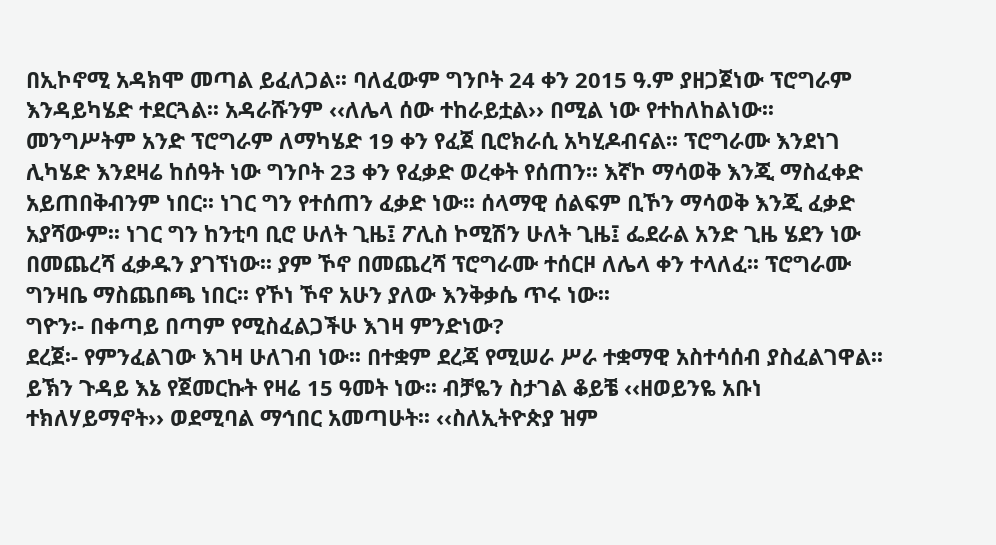በኢኮኖሚ አዳክሞ መጣል ይፈለጋል፡፡ ባለፈውም ግንቦት 24 ቀን 2015 ዓ.ም ያዘጋጀነው ፕሮግራም እንዳይካሄድ ተደርጓል፡፡ አዳራሹንም ‹‹ለሌላ ሰው ተከራይቷል›› በሚል ነው የተከለከልነው፡፡ መንግሥትም አንድ ፕሮግራም ለማካሄድ 19 ቀን የፈጀ ቢሮክራሲ አካሂዶብናል፡፡ ፕሮግራሙ እንደነገ ሊካሄድ እንደዛሬ ከሰዓት ነው ግንቦት 23 ቀን የፈቃድ ወረቀት የሰጠን፡፡ እኛኮ ማሳወቅ እንጂ ማስፈቀድ አይጠበቅብንም ነበር፡፡ ነገር ግን የተሰጠን ፈቃድ ነው፡፡ ሰላማዊ ሰልፍም ቢኾን ማሳወቅ እንጂ ፈቃድ አያሻውም፡፡ ነገር ግን ከንቲባ ቢሮ ሁለት ጊዜ፤ ፖሊስ ኮሚሽን ሁለት ጊዜ፤ ፌደራል አንድ ጊዜ ሄደን ነው በመጨረሻ ፈቃዱን ያገኘነው፡፡ ያም ኾኖ በመጨረሻ ፕሮግራሙ ተሰርዞ ለሌላ ቀን ተላለፈ፡፡ ፕሮግራሙ ግንዛቤ ማስጨበጫ ነበር፡፡ የኾነ ኾኖ አሁን ያለው እንቅቃሴ ጥሩ ነው፡፡
ግዮን፡- በቀጣይ በጣም የሚስፈልጋችሁ እገዛ ምንድነው?
ደረጀ፡- የምንፈልገው እገዛ ሁለገብ ነው፡፡ በተቋም ደረጃ የሚሠራ ሥራ ተቋማዊ አስተሳሰብ ያስፈልገዋል፡፡ ይኽን ጉዳይ እኔ የጀመርኩት የዛሬ 15 ዓመት ነው፡፡ ብቻዬን ስታገል ቆይቼ ‹‹ዘወይንዬ አቡነ ተክለሃይማኖት›› ወደሚባል ማኅበር አመጣሁት፡፡ ‹‹ስለኢትዮጵያ ዝም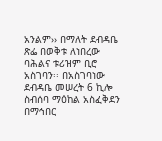አንልም›› በማለት ደብዳቤ ጽፌ በወቅቱ ለነበረው ባሕልና ቱሪዝም ቢሮ አስገባን፡፡ በአስገባነው ደብዳቤ መሠረት 6 ኪሎ ስብሰባ ማዕከል አስፈቅደን በማኅበር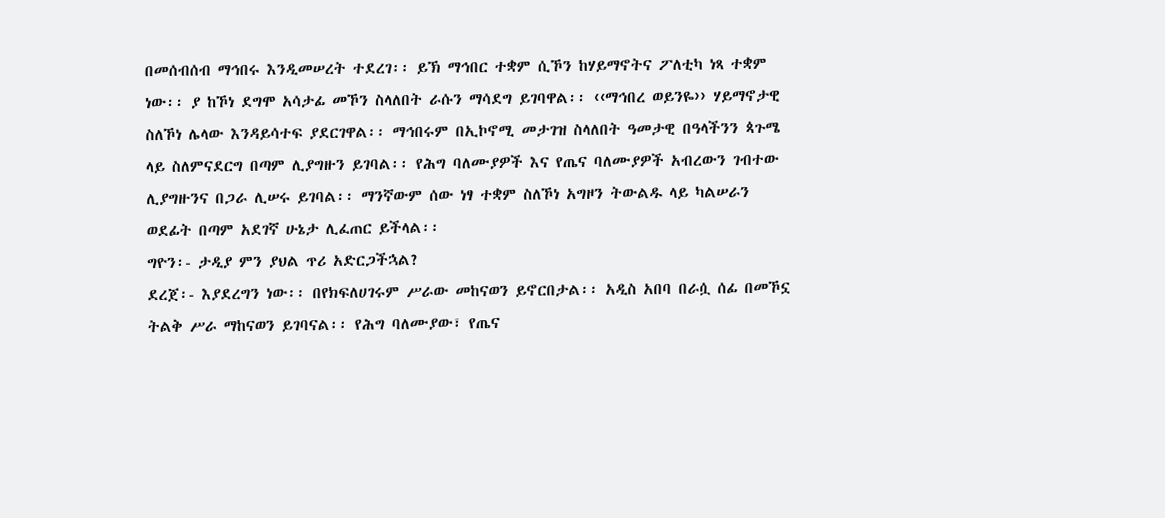በመሰብሰብ ማኅበሩ እንዲመሠረት ተደረገ፡፡ ይኽ ማኅበር ተቋም ሲኾን ከሃይማኖትና ፖለቲካ ነጻ ተቋም ነው፡፡ ያ ከኾነ ደግሞ አሳታፊ መኾን ስላለበት ራሱን ማሳደግ ይገባዋል፡፡ ‹‹ማኅበረ ወይንዬ›› ሃይማኖታዊ ስለኾነ ሌላው እንዳይሳተፍ ያደርገዋል፡፡ ማኅበሩም በኢኮኖሚ መታገዝ ስላለበት ዓመታዊ በዓላችንን ጳጉሜ ላይ ስለምናደርግ በጣም ሊያግዙን ይገባል፡፡ የሕግ ባለሙያዎች እና የጤና ባለሙያዎች አብረውን ገብተው ሊያግዙንና በጋራ ሊሠሩ ይገባል፡፡ ማንኛውም ሰው ነፃ ተቋም ስለኾነ አግዞን ትውልዱ ላይ ካልሠራን ወደፊት በጣም አደገኛ ሁኔታ ሊፈጠር ይችላል፡፡
ግዮን፡- ታዲያ ምን ያህል ጥሪ አድርጋችኋል?
ደረጀ፡- እያደረግን ነው፡፡ በየክፍለሀገሩም ሥራው መከናወን ይኖርበታል፡፡ አዲስ አበባ በራሷ ሰፊ በመኾኗ ትልቅ ሥራ ማከናወን ይገባናል፡፡ የሕግ ባለሙያው፣ የጤና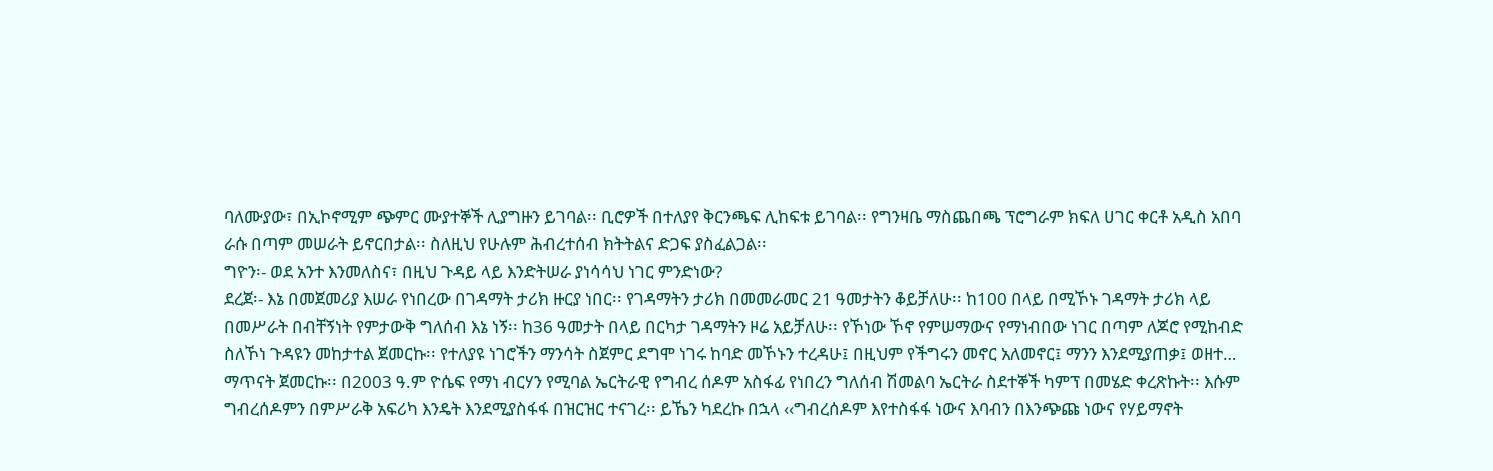ባለሙያው፣ በኢኮኖሚም ጭምር ሙያተኞች ሊያግዙን ይገባል፡፡ ቢሮዎች በተለያየ ቅርንጫፍ ሊከፍቱ ይገባል፡፡ የግንዛቤ ማስጨበጫ ፕሮግራም ክፍለ ሀገር ቀርቶ አዲስ አበባ ራሱ በጣም መሠራት ይኖርበታል፡፡ ስለዚህ የሁሉም ሕብረተሰብ ክትትልና ድጋፍ ያስፈልጋል፡፡
ግዮን፡- ወደ አንተ እንመለስና፣ በዚህ ጉዳይ ላይ እንድትሠራ ያነሳሳህ ነገር ምንድነው?
ደረጀ፡- እኔ በመጀመሪያ እሠራ የነበረው በገዳማት ታሪክ ዙርያ ነበር፡፡ የገዳማትን ታሪክ በመመራመር 21 ዓመታትን ቆይቻለሁ፡፡ ከ100 በላይ በሚኾኑ ገዳማት ታሪክ ላይ በመሥራት በብቸኝነት የምታውቅ ግለሰብ እኔ ነኝ፡፡ ከ36 ዓመታት በላይ በርካታ ገዳማትን ዞሬ አይቻለሁ፡፡ የኾነው ኾኖ የምሠማውና የማነብበው ነገር በጣም ለጆሮ የሚከብድ ስለኾነ ጉዳዩን መከታተል ጀመርኩ፡፡ የተለያዩ ነገሮችን ማንሳት ስጀምር ደግሞ ነገሩ ከባድ መኾኑን ተረዳሁ፤ በዚህም የችግሩን መኖር አለመኖር፤ ማንን እንደሚያጠቃ፤ ወዘተ… ማጥናት ጀመርኩ፡፡ በ2003 ዓ.ም ዮሴፍ የማነ ብርሃን የሚባል ኤርትራዊ የግብረ ሰዶም አስፋፊ የነበረን ግለሰብ ሽመልባ ኤርትራ ስደተኞች ካምፕ በመሄድ ቀረጽኩት፡፡ እሱም ግብረሰዶምን በምሥራቅ አፍሪካ እንዴት እንደሚያስፋፋ በዝርዝር ተናገረ፡፡ ይኼን ካደረኩ በኋላ ‹‹ግብረሰዶም እየተስፋፋ ነውና እባብን በእንጭጩ ነውና የሃይማኖት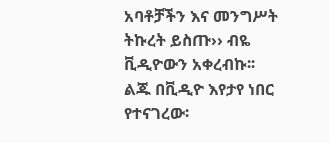አባቶቻችን እና መንግሥት ትኩረት ይስጡ›› ብዬ ቪዲዮውን አቀረብኩ፡፡
ልጁ በቪዲዮ እየታየ ነበር የተናገረው፡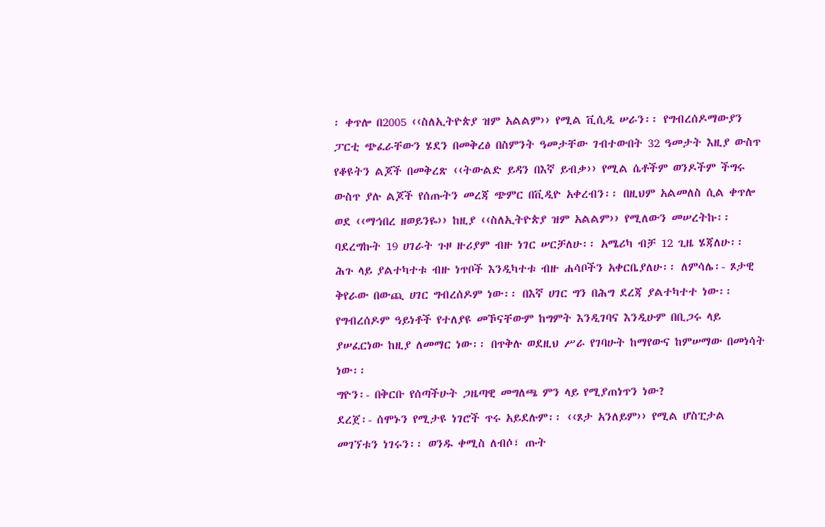፡ ቀጥሎ በ2005 ‹‹ስለኢትዮጵያ ዝም አልልም›› የሚል ቪሲዲ ሠራን፡፡ የግብረሰዶማውያን ፓርቲ ጭፈራቸውን ሄደን በመቅረፅ በስምንት ዓመታቸው ገብተውበት 32 ዓመታት እዚያ ውስጥ የቆዩትን ልጆች በመቅረጽ ‹‹ትውልድ ይዳን በእኛ ይብቃ›› የሚል ሴቶችም ወንዶችም ችግሩ ውስጥ ያሉ ልጆች የሰጡትን መረጃ ጭምር በቪዲዮ አቀረብን፡፡ በዚህም አልመለስ ሲል ቀጥሎ ወደ ‹‹ማኅበረ ዘወይንዬ›› ከዚያ ‹‹ስለኢትዮጵያ ዝም አልልም›› የሚለውን መሠረትኩ፡፡ ባደረግኩት 19 ሀገራት ጉዞ ዙሪያም ብዙ ነገር ሠርቻለሁ፡፡ አሜሪካ ብቻ 12 ጊዜ ሄጃለሁ፡፡ ሕጉ ላይ ያልተካተቱ ብዙ ነጥቦች እንዲካተቱ ብዙ ሐሳቦችን አቀርቤያለሁ፡፡ ለምሳሌ፡- ጾታዊ ቅየራው በውጪ ሀገር ግብረሰዶም ነው፡፡ በእኛ ሀገር ግን በሕግ ደረጃ ያልተካተተ ነው፡፡ የግብረሰዶም ዓይነቶች የተለያዩ መኾናቸውም ከግምት እንዲገባና እንዲሁም በቢጋሩ ላይ ያሠፈርነው ከዚያ ለመማር ነው፡፡ በጥቅሉ ወደዚህ ሥራ የገባሁት ከማየውና ከምሠማው በመነሳት ነው፡፡
ግዮን፡- በቅርቡ የሰጣችሁት ጋዜጣዊ መግለጫ ምን ላይ የሚያጠነጥን ነው?
ደረጀ፡- ሰሞኑን የሚታዩ ነገሮች ጥሩ አይደሉም፡፡ ‹‹ጾታ አንለይም›› የሚል ሆስፒታል መገኘቱን ነገሩን፡፡ ወንዱ ቀሚስ ለብሶ፣ ጡት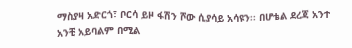ማስያዛ አድርጎ፣ ቦርሳ ይዞ ፋሽን ሾው ሲያሳይ አሳዩን፡፡ በሆቴል ደረጃ አንተ አንቺ አይባልም በሚል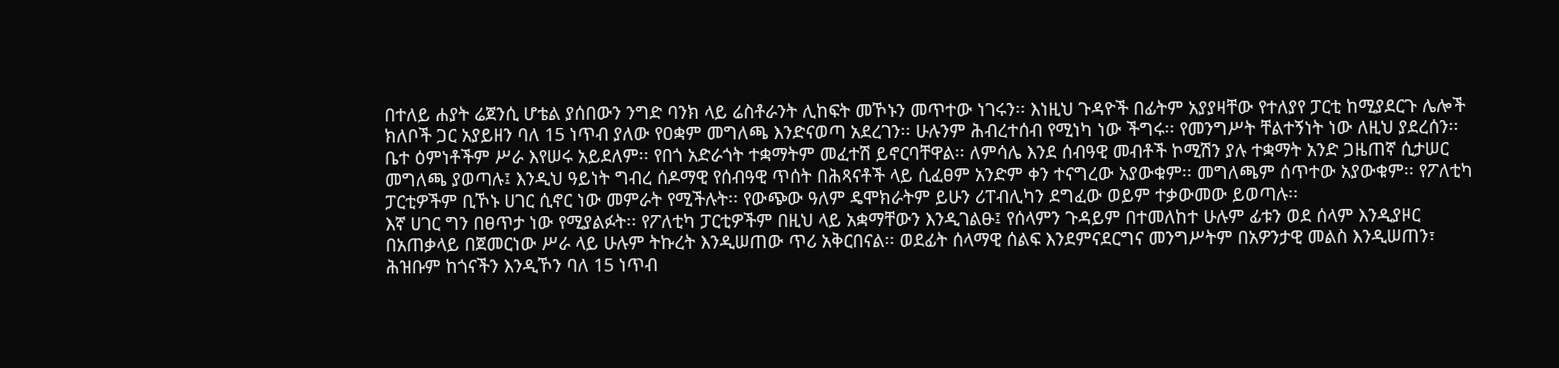በተለይ ሐያት ሬጀንሲ ሆቴል ያሰበውን ንግድ ባንክ ላይ ሬስቶራንት ሊከፍት መኾኑን መጥተው ነገሩን፡፡ እነዚህ ጉዳዮች በፊትም አያያዛቸው የተለያየ ፓርቲ ከሚያደርጉ ሌሎች ክለቦች ጋር አያይዘን ባለ 15 ነጥብ ያለው የዐቋም መግለጫ እንድናወጣ አደረገን፡፡ ሁሉንም ሕብረተሰብ የሚነካ ነው ችግሩ፡፡ የመንግሥት ቸልተኝነት ነው ለዚህ ያደረሰን፡፡ ቤተ ዕምነቶችም ሥራ እየሠሩ አይደለም፡፡ የበጎ አድራጎት ተቋማትም መፈተሽ ይኖርባቸዋል፡፡ ለምሳሌ እንደ ሰብዓዊ መብቶች ኮሚሽን ያሉ ተቋማት አንድ ጋዜጠኛ ሲታሠር መግለጫ ያወጣሉ፤ እንዲህ ዓይነት ግብረ ሰዶማዊ የሰብዓዊ ጥሰት በሕጻናቶች ላይ ሲፈፀም አንድም ቀን ተናግረው አያውቁም፡፡ መግለጫም ሰጥተው አያውቁም፡፡ የፖለቲካ ፓርቲዎችም ቢኾኑ ሀገር ሲኖር ነው መምራት የሚችሉት፡፡ የውጭው ዓለም ዴሞክራትም ይሁን ሪፐብሊካን ደግፈው ወይም ተቃውመው ይወጣሉ፡፡
እኛ ሀገር ግን በፀጥታ ነው የሚያልፉት፡፡ የፖለቲካ ፓርቲዎችም በዚህ ላይ አቋማቸውን እንዲገልፁ፤ የሰላምን ጉዳይም በተመለከተ ሁሉም ፊቱን ወደ ሰላም እንዲያዞር በአጠቃላይ በጀመርነው ሥራ ላይ ሁሉም ትኩረት እንዲሠጠው ጥሪ አቅርበናል፡፡ ወደፊት ሰላማዊ ሰልፍ እንደምናደርግና መንግሥትም በአዎንታዊ መልስ እንዲሠጠን፣ ሕዝቡም ከጎናችን እንዲኾን ባለ 15 ነጥብ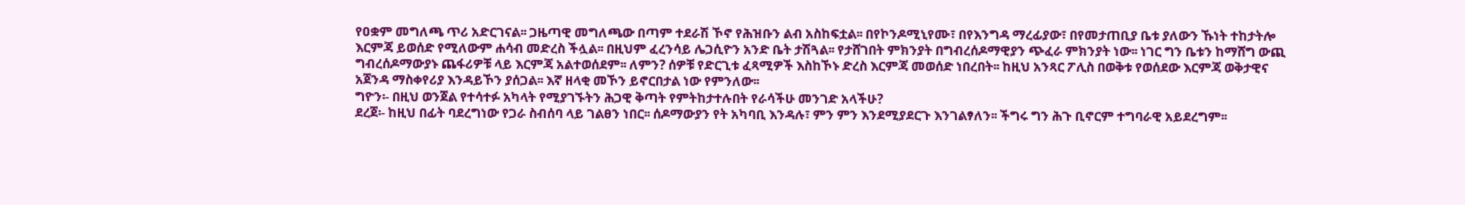የዐቋም መግለጫ ጥሪ አድርገናል፡፡ ጋዜጣዊ መግለጫው በጣም ተደራሽ ኾኖ የሕዝቡን ልብ አስከፍቷል፡፡ በየኮንዶሚኒየሙ፣ በየእንግዳ ማረፊያው፣ በየመታጠቢያ ቤቱ ያለውን ኹነት ተከታትሎ እርምጃ ይወሰድ የሚለውም ሐሳብ መድረስ ችሏል፡፡ በዚህም ፈረንሳይ ሌጋሲዮን አንድ ቤት ታሽጓል፡፡ የታሸገበት ምክንያት በግብረሰዶማዊያን ጭፈራ ምክንያት ነው፡፡ ነገር ግን ቤቱን ከማሸግ ውጪ ግብረሰዶማውያኑ ጨፋሪዎቹ ላይ እርምጃ አልተወሰደም፡፡ ለምን? ሰዎቹ የድርጊቱ ፈጻሚዎች እስከኾኑ ድረስ እርምጃ መወሰድ ነበረበት፡፡ ከዚህ አንጻር ፖሊስ በወቅቱ የወሰደው እርምጃ ወቅታዊና አጀንዳ ማስቀየሪያ እንዳይኾን ያሰጋል፡፡ እኛ ዘላቂ መኾን ይኖርበታል ነው የምንለው፡፡
ግዮን፡- በዚህ ወንጀል የተሳተፉ አካላት የሚያገኙትን ሕጋዊ ቅጣት የምትከታተሉበት የራሳችሁ መንገድ አላችሁ?
ደረጀ፡- ከዚህ በፊት ባደረግነው የጋራ ስብሰባ ላይ ገልፀን ነበር፡፡ ሰዶማውያን የት አካባቢ እንዳሉ፣ ምን ምን እንደሚያደርጉ እንገልፃለን፡፡ ችግሩ ግን ሕጉ ቢኖርም ተግባራዊ አይደረግም፡፡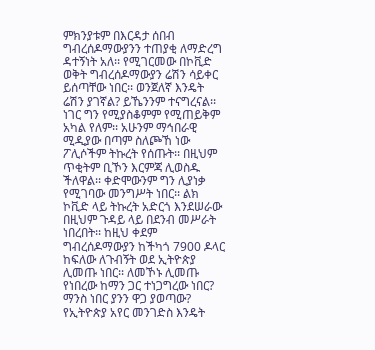ምክንያቱም በእርዳታ ሰበብ ግብረሰዶማውያንን ተጠያቂ ለማድረግ ዳተኝነት አለ፡፡ የሚገርመው በኮቪድ ወቅት ግብረሰዶማውያን ሬሽን ሳይቀር ይሰጣቸው ነበር፡፡ ወንጀለኛ እንዴት ሬሽን ያገኛል? ይኼንንም ተናግረናል፡፡ ነገር ግን የሚያስቆምም የሚጠይቅም አካል የለም፡፡ አሁንም ማኅበራዊ ሚዲያው በጣም ስለጮኸ ነው ፖሊሶችም ትኩረት የሰጡት፡፡ በዚህም ጥቂትም ቢኾን እርምጃ ሊወስዱ ችለዋል፡፡ ቀድሞውንም ግን ሊያነቃ የሚገባው መንግሥት ነበር፡፡ ልክ ኮቪድ ላይ ትኩረት አድርጎ እንደሠራው በዚህም ጉዳይ ላይ በደንብ መሥራት ነበረበት፡፡ ከዚህ ቀደም ግብረሰዶማውያን ከችካጎ 7900 ዶላር ከፍለው ለጉብኝት ወደ ኢትዮጵያ ሊመጡ ነበር፡፡ ለመኾኑ ሊመጡ የነበረው ከማን ጋር ተነጋግረው ነበር? ማንስ ነበር ያንን ዋጋ ያወጣው? የኢትዮጵያ አየር መንገድስ እንዴት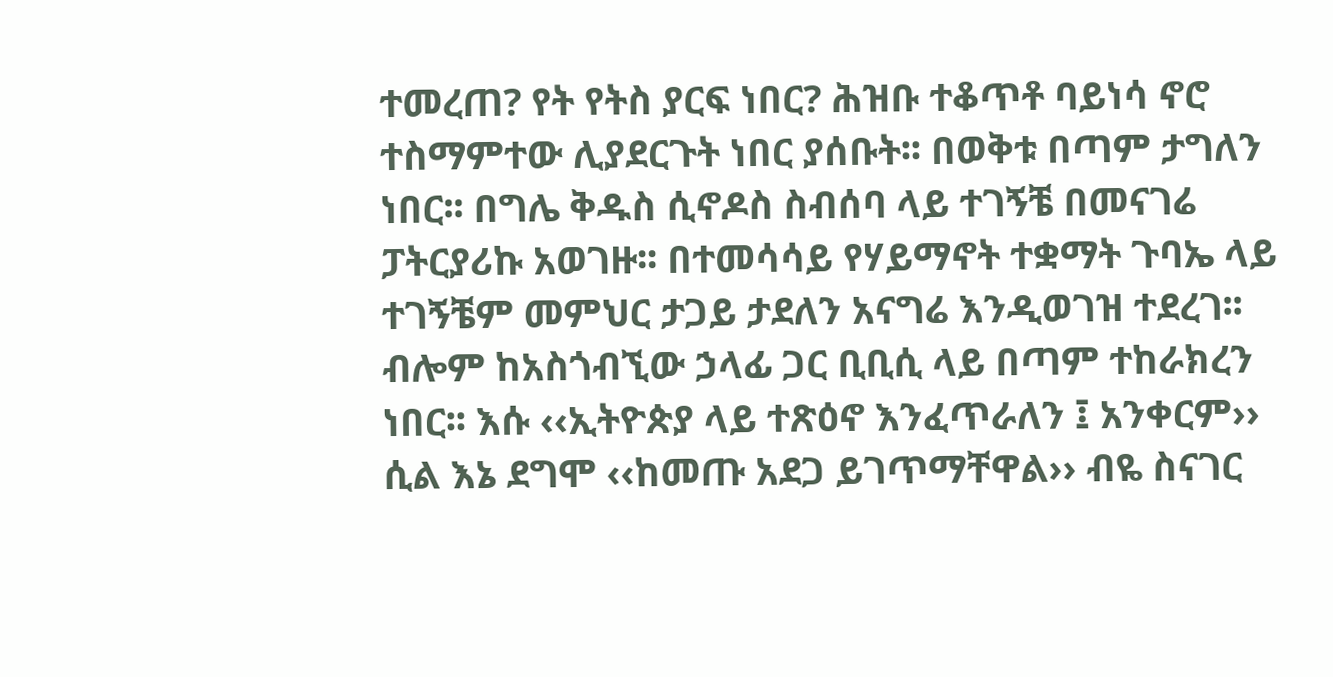ተመረጠ? የት የትስ ያርፍ ነበር? ሕዝቡ ተቆጥቶ ባይነሳ ኖሮ ተስማምተው ሊያደርጉት ነበር ያሰቡት፡፡ በወቅቱ በጣም ታግለን ነበር፡፡ በግሌ ቅዱስ ሲኖዶስ ስብሰባ ላይ ተገኝቼ በመናገሬ ፓትርያሪኩ አወገዙ፡፡ በተመሳሳይ የሃይማኖት ተቋማት ጉባኤ ላይ ተገኝቼም መምህር ታጋይ ታደለን አናግሬ እንዲወገዝ ተደረገ፡፡ ብሎም ከአስጎብኚው ኃላፊ ጋር ቢቢሲ ላይ በጣም ተከራክረን ነበር፡፡ እሱ ‹‹ኢትዮጵያ ላይ ተጽዕኖ እንፈጥራለን ፤ አንቀርም›› ሲል እኔ ደግሞ ‹‹ከመጡ አደጋ ይገጥማቸዋል›› ብዬ ስናገር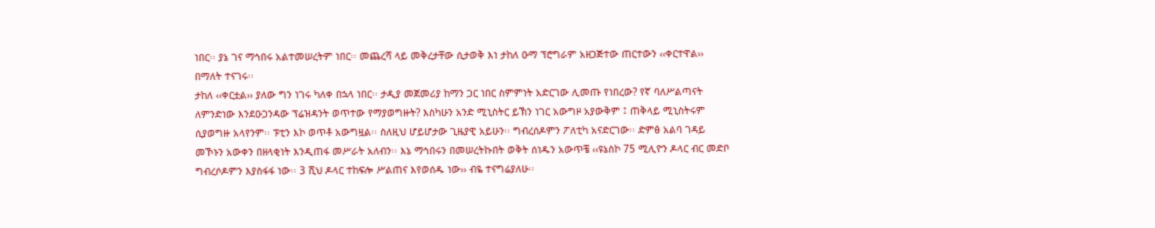ነበር፡፡ ያኔ ገና ማኅበሩ አልተመሠረትም ነበር፡፡ መጨረሻ ላይ መቅረታቸው ሲታወቅ እነ ታከለ ዑማ ፕሮግራም አዘጋጅተው ጠርተውን ‹‹ቀርተዋል›› በማለት ተናገሩ፡፡
ታከለ ‹‹ቀርቷል›› ያለው ግን ነገሩ ካለቀ በኋላ ነበር፡፡ ታዲያ መጀመሪያ ከማን ጋር ነበር ስምምነት አድርገው ሊመጡ የነበረው? የኛ ባለሥልጣናት ለምንድነው እንደዑጋንዳው ፕሬዝዳንት ወጥተው የማያወግዙት? እስካሁን አንድ ሚኒስትር ይኽን ነገር አውግዞ አያውቅም ፤ ጠቅላይ ሚኒስትሩም ሲያወግዙ አላየንም፡፡ ፑቲን እኮ ወጥቶ አውግዟል፡፡ ስለዚህ ሆይሆታው ጊዜያዊ አይሁን፡፡ ግብረሰዶምን ፖለቲካ አናድርገው፡፡ ድምፅ አልባ ገዳይ መኾኑን አውቀን በዘላቂነት እንዲጠፋ መሥራት አለብን፡፡ እኔ ማኅበሩን በመሠረትኩበት ወቅት ሰነዱን አውጥቼ ‹‹ዩኔስኮ 75 ሚሊዮን ዶላር ብር መድቦ ግብረሶዶምን እያስፋፋ ነው፡፡ 3 ሺህ ዶላር ተከፍሎ ሥልጠና እየወሰዱ ነው›› ብዬ ተናግሬያለሁ፡፡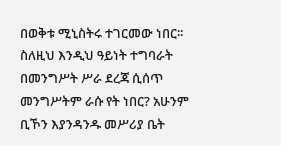በወቅቱ ሚኒስትሩ ተገርመው ነበር፡፡ ስለዚህ እንዲህ ዓይነት ተግባራት በመንግሥት ሥራ ደረጃ ሲሰጥ መንግሥትም ራሱ የት ነበር? አሁንም ቢኾን እያንዳንዱ መሥሪያ ቤት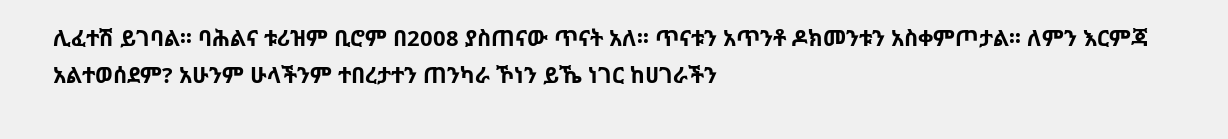ሊፈተሽ ይገባል፡፡ ባሕልና ቱሪዝም ቢሮም በ2008 ያስጠናው ጥናት አለ፡፡ ጥናቱን አጥንቶ ዶክመንቱን አስቀምጦታል፡፡ ለምን እርምጃ አልተወሰደም? አሁንም ሁላችንም ተበረታተን ጠንካራ ኾነን ይኼ ነገር ከሀገራችን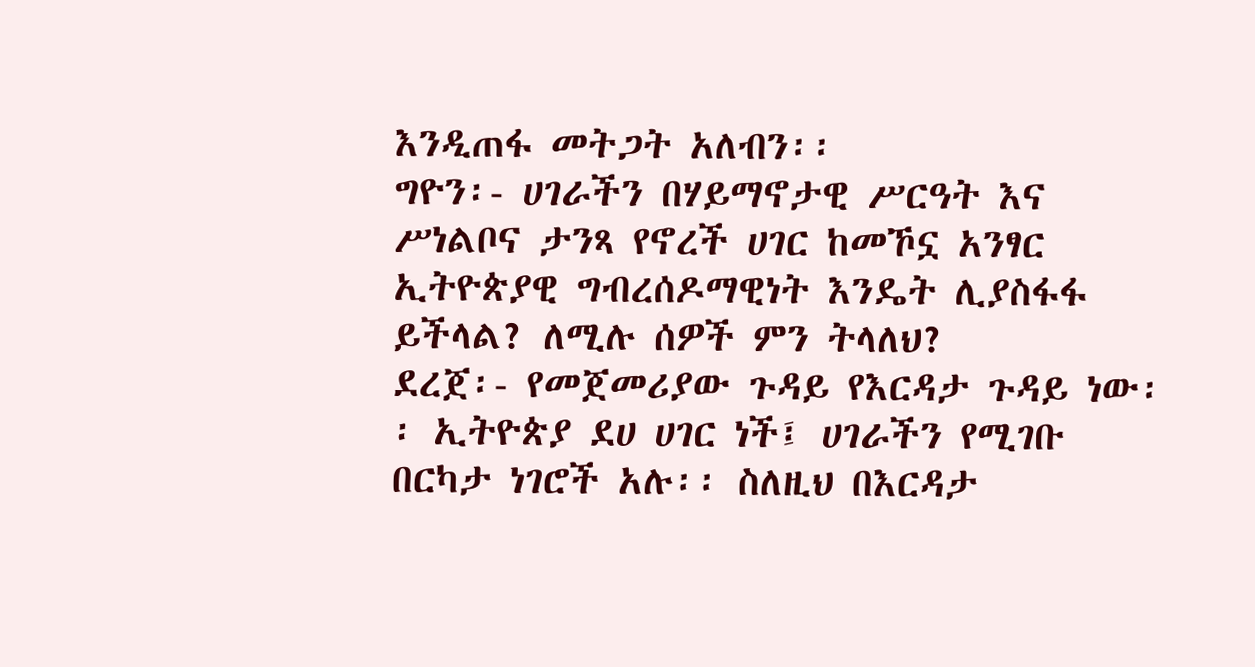እንዲጠፋ መትጋት አለብን፡፡
ግዮን፡- ሀገራችን በሃይማኖታዊ ሥርዓት እና ሥነልቦና ታንጻ የኖረች ሀገር ከመኾኗ አንፃር ኢትዮጵያዊ ግብረሰዶማዊነት እንዴት ሊያስፋፋ ይችላል? ለሚሉ ሰዎች ምን ትላለህ?
ደረጀ፡- የመጀመሪያው ጉዳይ የእርዳታ ጉዳይ ነው፡፡ ኢትዮጵያ ደሀ ሀገር ነች፤ ሀገራችን የሚገቡ በርካታ ነገሮች አሉ፡፡ ስለዚህ በእርዳታ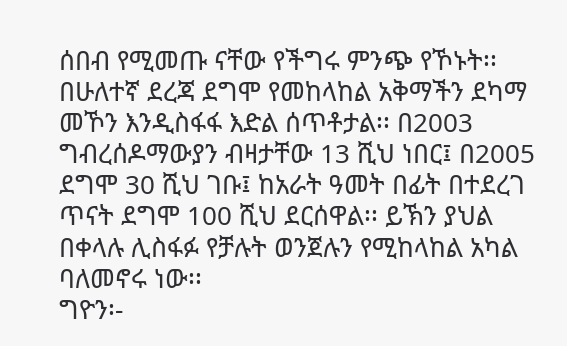ሰበብ የሚመጡ ናቸው የችግሩ ምንጭ የኾኑት፡፡ በሁለተኛ ደረጃ ደግሞ የመከላከል አቅማችን ደካማ መኾን እንዲስፋፋ እድል ሰጥቶታል፡፡ በ2003 ግብረሰዶማውያን ብዛታቸው 13 ሺህ ነበር፤ በ2005 ደግሞ 30 ሺህ ገቡ፤ ከአራት ዓመት በፊት በተደረገ ጥናት ደግሞ 100 ሺህ ደርሰዋል፡፡ ይኽን ያህል በቀላሉ ሊስፋፉ የቻሉት ወንጀሉን የሚከላከል አካል ባለመኖሩ ነው፡፡
ግዮን፡-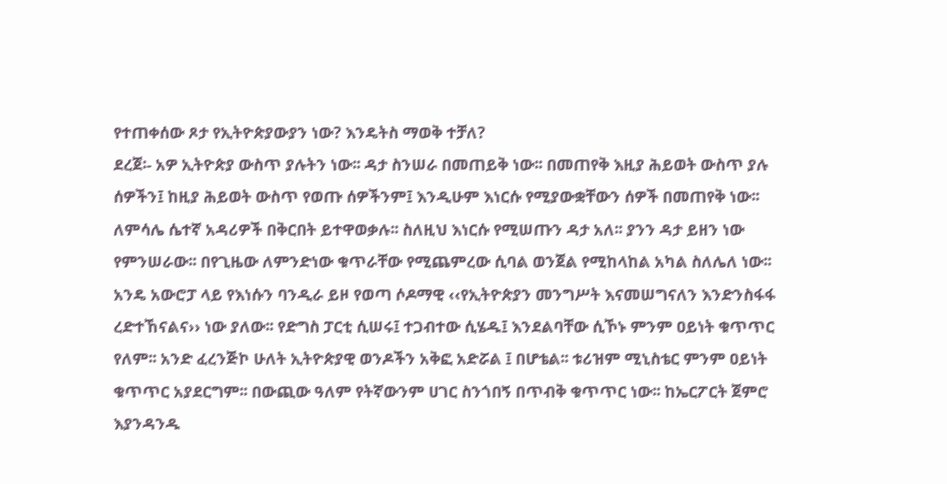የተጠቀሰው ጾታ የኢትዮጵያውያን ነው? እንዴትስ ማወቅ ተቻለ?
ደረጀ፡- አዎ ኢትዮጵያ ውስጥ ያሉትን ነው፡፡ ዳታ ስንሠራ በመጠይቅ ነው፡፡ በመጠየቅ እዚያ ሕይወት ውስጥ ያሉ ሰዎችን፤ ከዚያ ሕይወት ውስጥ የወጡ ሰዎችንም፤ እንዲሁም እነርሱ የሚያውቋቸውን ሰዎች በመጠየቅ ነው፡፡ ለምሳሌ ሴተኛ አዳሪዎች በቅርበት ይተዋወቃሉ፡፡ ስለዚህ እነርሱ የሚሠጡን ዳታ አለ፡፡ ያንን ዳታ ይዘን ነው የምንሠራው፡፡ በየጊዜው ለምንድነው ቁጥራቸው የሚጨምረው ሲባል ወንጀል የሚከላከል አካል ስለሌለ ነው፡፡ አንዴ አውሮፓ ላይ የእነሱን ባንዲራ ይዞ የወጣ ሶዶማዊ ‹‹የኢትዮጵያን መንግሥት እናመሠግናለን እንድንስፋፋ ረድተኸናልና›› ነው ያለው፡፡ የድግስ ፓርቲ ሲሠሩ፤ ተጋብተው ሲሄዱ፤ እንደልባቸው ሲኾኑ ምንም ዐይነት ቁጥጥር የለም፡፡ አንድ ፈረንጅኮ ሁለት ኢትዮጵያዊ ወንዶችን አቅፎ አድሯል ፤ በሆቴል፡፡ ቱሪዝም ሚኒስቴር ምንም ዐይነት ቁጥጥር አያደርግም፡፡ በውጪው ዓለም የትኛውንም ሀገር ስንጎበኝ በጥብቅ ቁጥጥር ነው፡፡ ከኤርፖርት ጀምሮ እያንዳንዱ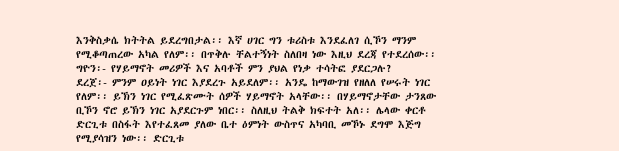እንቅስቃሴ ክትትል ይደረግበታል፡፡ እኛ ሀገር ግን ቱሪስቱ እንደፈለገ ሲኾን ማንም የሚቆጣጠረው አካል የለም፡፡ በጥቅሉ ቸልተኝነት ስለበዛ ነው እዚህ ደረጃ የተደረሰው፡፡
ግዮን፡- የሃይማኖት መሪዎች እና አባቶች ምን ያህል የነቃ ተሳትፎ ያደርጋሉ?
ደረጀ፡- ምንም ዐይነት ነገር እያደረጉ አይደለም፡፡ አንዴ ከማውገዝ የዘለለ የሠሩት ነገር የለም፡፡ ይኽን ነገር የሚፈጽሙት ሰዎች ሃይማኖት አላቸው፡፡ በሃይማኖታቸው ታንጸው ቢኾን ኖሮ ይኽን ነገር አያደርጉም ነበር፡፡ ስለዚህ ትልቅ ክፍተት አለ፡፡ ሌላው ቀርቶ ድርጊቱ በስፋት እየተፈጸመ ያለው ቤተ ዕምነት ውስጥና አካባቢ መኾኑ ደግሞ እጅግ የሚያሳዝን ነው፡፡ ድርጊቱ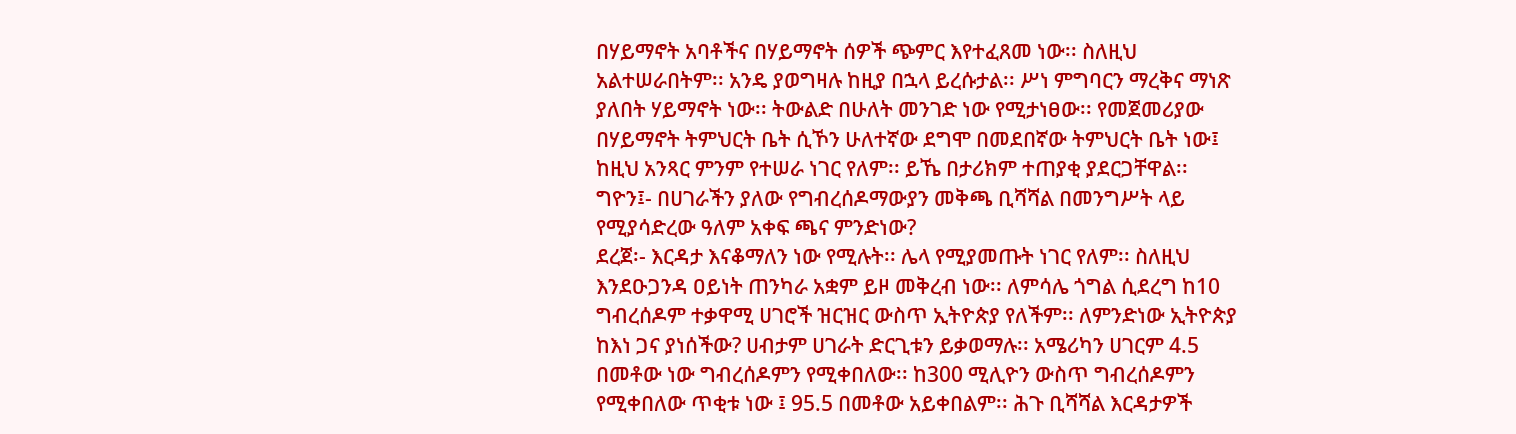በሃይማኖት አባቶችና በሃይማኖት ሰዎች ጭምር እየተፈጸመ ነው፡፡ ስለዚህ አልተሠራበትም፡፡ አንዴ ያወግዛሉ ከዚያ በኋላ ይረሱታል፡፡ ሥነ ምግባርን ማረቅና ማነጽ ያለበት ሃይማኖት ነው፡፡ ትውልድ በሁለት መንገድ ነው የሚታነፀው፡፡ የመጀመሪያው በሃይማኖት ትምህርት ቤት ሲኾን ሁለተኛው ደግሞ በመደበኛው ትምህርት ቤት ነው፤ ከዚህ አንጻር ምንም የተሠራ ነገር የለም፡፡ ይኼ በታሪክም ተጠያቂ ያደርጋቸዋል፡፡
ግዮን፤- በሀገራችን ያለው የግብረሰዶማውያን መቅጫ ቢሻሻል በመንግሥት ላይ የሚያሳድረው ዓለም አቀፍ ጫና ምንድነው?
ደረጀ፡- እርዳታ እናቆማለን ነው የሚሉት፡፡ ሌላ የሚያመጡት ነገር የለም፡፡ ስለዚህ እንደዑጋንዳ ዐይነት ጠንካራ አቋም ይዞ መቅረብ ነው፡፡ ለምሳሌ ጎግል ሲደረግ ከ10 ግብረሰዶም ተቃዋሚ ሀገሮች ዝርዝር ውስጥ ኢትዮጵያ የለችም፡፡ ለምንድነው ኢትዮጵያ ከእነ ጋና ያነሰችው? ሀብታም ሀገራት ድርጊቱን ይቃወማሉ፡፡ አሜሪካን ሀገርም 4.5 በመቶው ነው ግብረሰዶምን የሚቀበለው፡፡ ከ300 ሚሊዮን ውስጥ ግብረሰዶምን የሚቀበለው ጥቂቱ ነው ፤ 95.5 በመቶው አይቀበልም፡፡ ሕጉ ቢሻሻል እርዳታዎች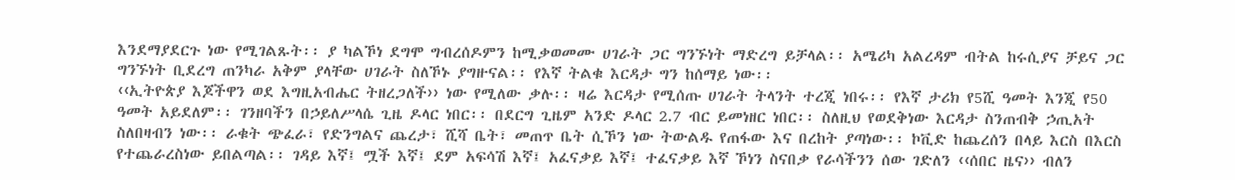እንደማያደርጉ ነው የሚገልጹት፡፡ ያ ካልኾነ ደግሞ ግብረሰዶምን ከሚቃወመሙ ሀገራት ጋር ግንኙነት ማድረግ ይቻላል፡፡ አሜሪካ አልረዳም ብትል ከሩሲያና ቻይና ጋር ግንኙነት ቢደረግ ጠንካራ አቅም ያላቸው ሀገራት ስለኾኑ ያግዙናል፡፡ የእኛ ትልቁ እርዳታ ግን ከሰማይ ነው፡፡
‹‹ኢትዮጵያ እጆችዋን ወደ እግዚአብሔር ትዘረጋለች›› ነው የሚለው ቃሉ፡፡ ዛሬ እርዳታ የሚሰጡ ሀገራት ትላንት ተረጂ ነበሩ፡፡ የእኛ ታሪክ የ5ሺ ዓመት እንጂ የ50 ዓመት አይደለም፡፡ ገንዘባችን በኃይለሥላሴ ጊዜ ዶላር ነበር፡፡ በደርግ ጊዜም አንድ ዶላር 2.7 ብር ይመነዘር ነበር፡፡ ስለዚህ የወደቅነው እርዳታ ስንጠብቅ ኃጢአት ስለበዛብን ነው፡፡ ራቁት ጭፈራ፣ የድንግልና ጨረታ፣ ሺሻ ቤት፣ መጠጥ ቤት ሲኾን ነው ትውልዱ የጠፋው እና በረከት ያጣነው፡፡ ኮቪድ ከጨረሰን በላይ እርስ በእርስ የተጨራረስነው ይበልጣል፡፡ ገዳይ እኛ፤ ሟች እኛ፤ ደም አፍሳሽ እኛ፤ አፈናቃይ እኛ፤ ተፈናቃይ እኛ ኾነን ስናበቃ የራሳችንን ሰው ገድለን ‹‹ሰበር ዜና›› ብለን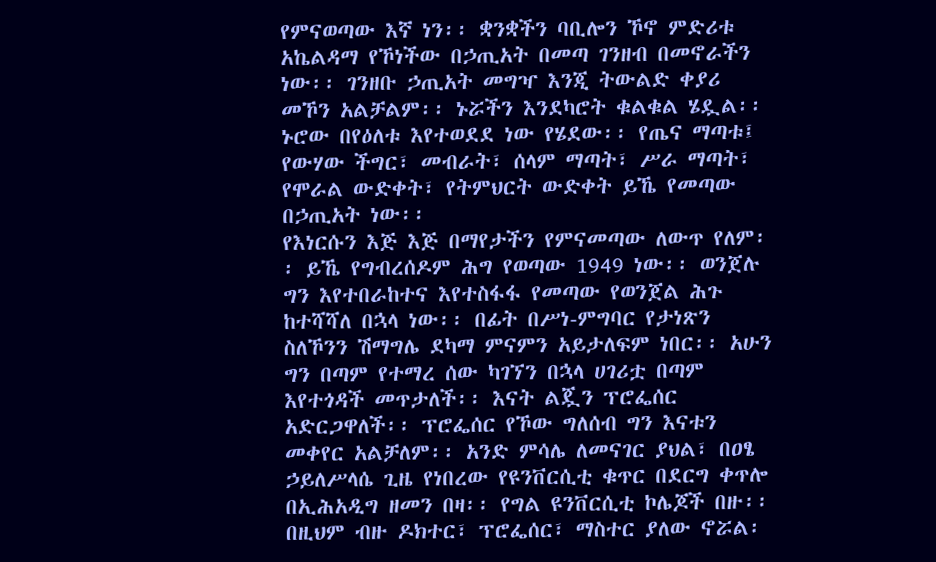የምናወጣው እኛ ነን፡፡ ቋንቋችን ባቢሎን ኾኖ ምድሪቱ አኬልዳማ የኾነችው በኃጢአት በመጣ ገንዘብ በመኖራችን ነው፡፡ ገንዘቡ ኃጢአት መግዣ እንጂ ትውልድ ቀያሪ መኾን አልቻልም፡፡ ኑሯችን እንደካሮት ቁልቁል ሄዷል፡፡ ኑሮው በየዕለቱ እየተወደደ ነው የሄደው፡፡ የጤና ማጣቱ፤ የውሃው ችግር፣ መብራት፣ ሰላም ማጣት፣ ሥራ ማጣት፣ የሞራል ውድቀት፣ የትምህርት ውድቀት ይኼ የመጣው በኃጢአት ነው፡፡
የእነርሱን እጅ እጅ በማየታችን የምናመጣው ለውጥ የለም፡፡ ይኼ የግብረሰዶም ሕግ የወጣው 1949 ነው፡፡ ወንጀሉ ግን እየተበራከተና እየተስፋፋ የመጣው የወንጀል ሕጉ ከተሻሻለ በኋላ ነው፡፡ በፊት በሥነ-ምግባር የታነጽን ስለኾንን ሽማግሌ ደካማ ምናምን አይታለፍም ነበር፡፡ አሁን ግን በጣም የተማረ ሰው ካገኘን በኋላ ሀገሪቷ በጣም እየተጎዳች መጥታለች፡፡ እናት ልጇን ፕሮፌሰር አድርጋዋለች፡፡ ፕሮፌሰር የኾው ግለሰብ ግን እናቱን መቀየር አልቻለም፡፡ አንድ ምሳሌ ለመናገር ያህል፣ በዐፄ ኃይለሥላሴ ጊዜ የነበረው የዩንቨርሲቲ ቁጥር በደርግ ቀጥሎ በኢሕአዲግ ዘመን በዛ፡፡ የግል ዩንቨርሲቲ ኮሌጆች በዙ፡፡ በዚህም ብዙ ዶክተር፣ ፕሮፌሰር፣ ማስተር ያለው ኖሯል፡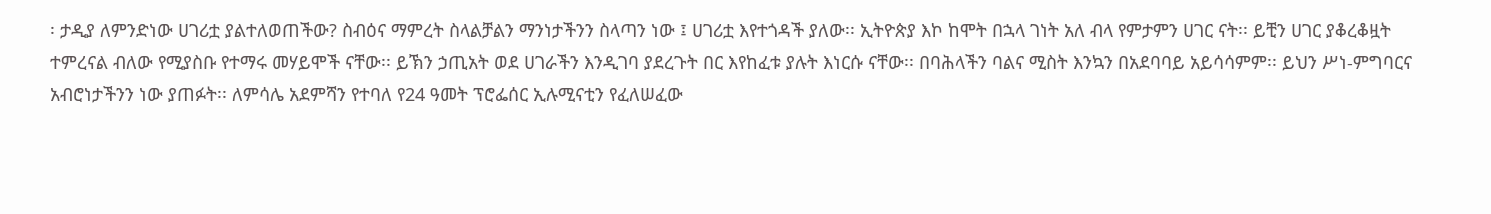፡ ታዲያ ለምንድነው ሀገሪቷ ያልተለወጠችው? ስብዕና ማምረት ስላልቻልን ማንነታችንን ስላጣን ነው ፤ ሀገሪቷ እየተጎዳች ያለው፡፡ ኢትዮጵያ እኮ ከሞት በኋላ ገነት አለ ብላ የምታምን ሀገር ናት፡፡ ይቺን ሀገር ያቆረቆዟት ተምረናል ብለው የሚያስቡ የተማሩ መሃይሞች ናቸው፡፡ ይኽን ኃጢአት ወደ ሀገራችን እንዲገባ ያደረጉት በር እየከፈቱ ያሉት እነርሱ ናቸው፡፡ በባሕላችን ባልና ሚስት እንኳን በአደባባይ አይሳሳምም፡፡ ይህን ሥነ-ምግባርና አብሮነታችንን ነው ያጠፉት፡፡ ለምሳሌ አደምሻን የተባለ የ24 ዓመት ፕሮፌሰር ኢሉሚናቲን የፈለሠፈው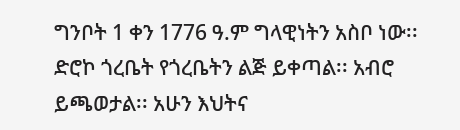ግንቦት 1 ቀን 1776 ዓ.ም ግላዊነትን አስቦ ነው፡፡ ድሮኮ ጎረቤት የጎረቤትን ልጅ ይቀጣል፡፡ አብሮ ይጫወታል፡፡ አሁን እህትና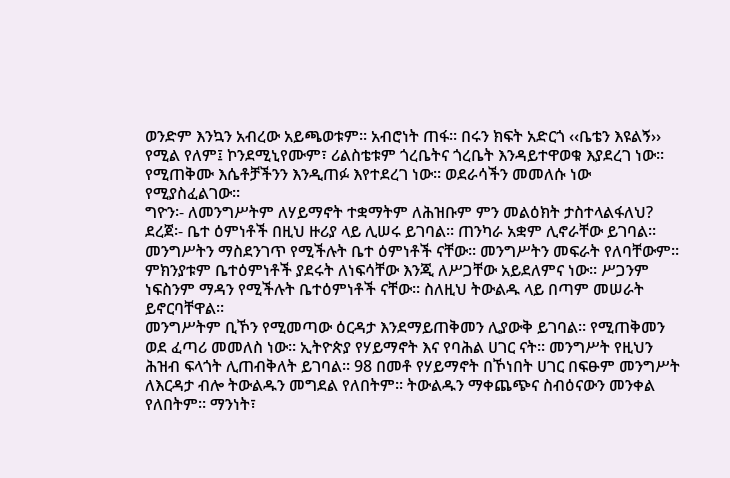ወንድም እንኳን አብረው አይጫወቱም፡፡ አብሮነት ጠፋ፡፡ በሩን ክፍት አድርጎ ‹‹ቤቴን እዩልኝ›› የሚል የለም፤ ኮንደሚኒየሙም፣ ሪልስቴቱም ጎረቤትና ጎረቤት እንዳይተዋወቁ እያደረገ ነው፡፡ የሚጠቅሙ እሴቶቻችንን እንዲጠፉ እየተደረገ ነው፡፡ ወደራሳችን መመለሱ ነው የሚያስፈልገው፡፡
ግዮን፡- ለመንግሥትም ለሃይማኖት ተቋማትም ለሕዝቡም ምን መልዕክት ታስተላልፋለህ?
ደረጀ፡- ቤተ ዕምነቶች በዚህ ዙሪያ ላይ ሊሠሩ ይገባል፡፡ ጠንካራ አቋም ሊኖራቸው ይገባል፡፡ መንግሥትን ማስደንገጥ የሚችሉት ቤተ ዕምነቶች ናቸው፡፡ መንግሥትን መፍራት የለባቸውም፡፡ ምክንያቱም ቤተዕምነቶች ያደሩት ለነፍሳቸው እንጂ ለሥጋቸው አይደለምና ነው፡፡ ሥጋንም ነፍስንም ማዳን የሚችሉት ቤተዕምነቶች ናቸው፡፡ ስለዚህ ትውልዱ ላይ በጣም መሠራት ይኖርባቸዋል፡፡
መንግሥትም ቢኾን የሚመጣው ዕርዳታ እንደማይጠቅመን ሊያውቅ ይገባል፡፡ የሚጠቅመን ወደ ፈጣሪ መመለስ ነው፡፡ ኢትዮጵያ የሃይማኖት እና የባሕል ሀገር ናት፡፡ መንግሥት የዚህን ሕዝብ ፍላጎት ሊጠብቅለት ይገባል፡፡ 98 በመቶ የሃይማኖት በኾነበት ሀገር በፍፁም መንግሥት ለእርዳታ ብሎ ትውልዱን መግደል የለበትም፡፡ ትውልዱን ማቀጨጭና ስብዕናውን መንቀል የለበትም፡፡ ማንነት፣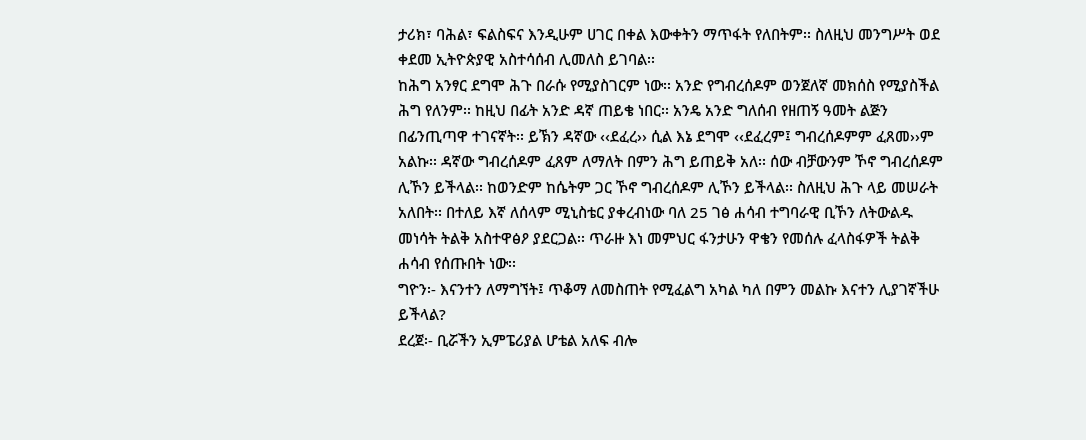ታሪክ፣ ባሕል፣ ፍልስፍና እንዲሁም ሀገር በቀል እውቀትን ማጥፋት የለበትም፡፡ ስለዚህ መንግሥት ወደ ቀደመ ኢትዮጵያዊ አስተሳሰብ ሊመለስ ይገባል፡፡
ከሕግ አንፃር ደግሞ ሕጉ በራሱ የሚያስገርም ነው፡፡ አንድ የግብረሰዶም ወንጀለኛ መክሰስ የሚያስችል ሕግ የለንም፡፡ ከዚህ በፊት አንድ ዳኛ ጠይቄ ነበር፡፡ አንዴ አንድ ግለሰብ የዘጠኝ ዓመት ልጅን በፊንጢጣዋ ተገናኛት፡፡ ይኽን ዳኛው ‹‹ደፈረ›› ሲል እኔ ደግሞ ‹‹ደፈረም፤ ግብረሰዶምም ፈጸመ››ም አልኩ፡፡ ዳኛው ግብረሰዶም ፈጸም ለማለት በምን ሕግ ይጠይቅ አለ፡፡ ሰው ብቻውንም ኾኖ ግብረሰዶም ሊኾን ይችላል፡፡ ከወንድም ከሴትም ጋር ኾኖ ግብረሰዶም ሊኾን ይችላል፡፡ ስለዚህ ሕጉ ላይ መሠራት አለበት፡፡ በተለይ እኛ ለሰላም ሚኒስቴር ያቀረብነው ባለ 25 ገፅ ሐሳብ ተግባራዊ ቢኾን ለትውልዱ መነሳት ትልቅ አስተዋፅዖ ያደርጋል፡፡ ጥራዙ እነ መምህር ፋንታሁን ዋቄን የመሰሉ ፈላስፋዎች ትልቅ ሐሳብ የሰጡበት ነው፡፡
ግዮን፡- እናንተን ለማግኘት፤ ጥቆማ ለመስጠት የሚፈልግ አካል ካለ በምን መልኩ እናተን ሊያገኛችሁ ይችላል?
ደረጀ፡- ቢሯችን ኢምፔሪያል ሆቴል አለፍ ብሎ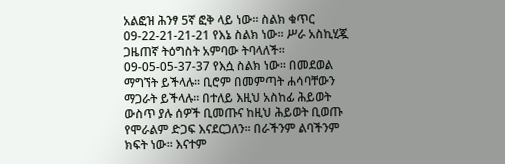አልፎዝ ሕንፃ 5ኛ ፎቅ ላይ ነው፡፡ ስልክ ቁጥር 09-22-21-21-21 የእኔ ስልክ ነው፡፡ ሥራ አስኪሂጇ ጋዜጠኛ ትዕግስት አምባው ትባላለች፡፡ 09-05-05-37-37 የእሷ ስልክ ነው፡፡ በመደወል ማግኘት ይችላሉ፡፡ ቢሮም በመምጣት ሐሳባቸውን ማጋራት ይችላሉ፡፡ በተለይ እዚህ አስከፊ ሕይወት ውስጥ ያሉ ሰዎች ቢመጡና ከዚህ ሕይወት ቢወጡ የሞራልም ድጋፍ እናደርጋለን፡፡ በራችንም ልባችንም ክፍት ነው፡፡ እናተም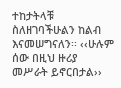ተከታትላቹ ስለዘገባችሁልን ከልብ እናመሠግናለን፡፡ ‹‹ሁሉም ሰው በዚህ ዙሪያ መሥራት ይኖርበታል››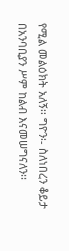የሚል መልዕክት አለኝ፡፡ ግዮን፡- ስለነበረን ቆይታ በአንባቢያን ሥም ከልብ እናመሠግናለን፡፡